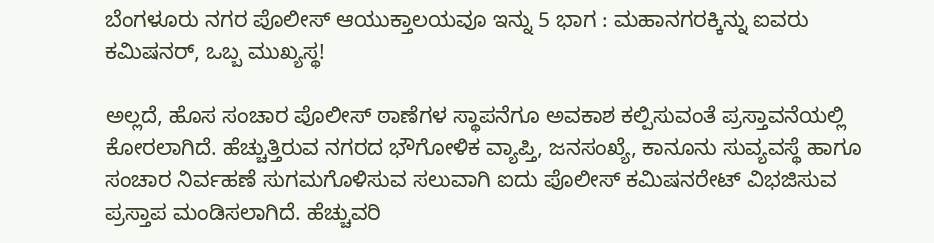ಬೆಂಗಳೂರು ನಗರ ಪೊಲೀಸ್‌ ಆಯುಕ್ತಾಲಯವೂ ಇನ್ನು 5 ಭಾಗ : ಮಹಾನಗರಕ್ಕಿನ್ನು ಐವರು ಕಮಿಷನರ್‌, ಒಬ್ಬ ಮುಖ್ಯಸ್ಥ!

ಅಲ್ಲದೆ, ಹೊಸ ಸಂಚಾರ ಪೊಲೀಸ್‌ ಠಾಣೆಗಳ ಸ್ಥಾಪನೆಗೂ ಅವಕಾಶ ಕಲ್ಪಿಸುವಂತೆ ಪ್ರಸ್ತಾವನೆಯಲ್ಲಿ ಕೋರಲಾಗಿದೆ. ಹೆಚ್ಚುತ್ತಿರುವ ನಗರದ ಭೌಗೋಳಿಕ ವ್ಯಾಪ್ತಿ, ಜನಸಂಖ್ಯೆ, ಕಾನೂನು ಸುವ್ಯವಸ್ಥೆ ಹಾಗೂ ಸಂಚಾರ ನಿರ್ವಹಣೆ ಸುಗಮಗೊಳಿಸುವ ಸಲುವಾಗಿ ಐದು ಪೊಲೀಸ್‌ ಕಮಿಷನರೇಟ್‌ ವಿಭಜಿಸುವ ಪ್ರಸ್ತಾಪ ಮಂಡಿಸಲಾಗಿದೆ. ಹೆಚ್ಚುವರಿ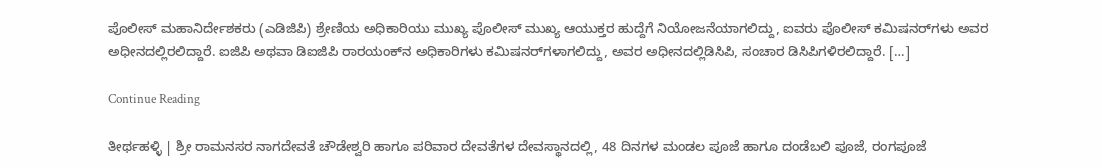ಪೊಲೀಸ್‌ ಮಹಾನಿರ್ದೇಶಕರು (ಎಡಿಜಿಪಿ) ಶ್ರೇಣಿಯ ಅಧಿಕಾರಿಯು ಮುಖ್ಯ ಪೊಲೀಸ್‌ ಮುಖ್ಯ ಆಯುಕ್ತರ ಹುದ್ದೆಗೆ ನಿಯೋಜನೆಯಾಗಲಿದ್ದು, ಐವರು ಪೊಲೀಸ್‌ ಕಮಿಷನರ್‌ಗಳು ಅವರ ಅಧೀನದಲ್ಲಿರಲಿದ್ದಾರೆ. ಐಜಿಪಿ ಅಥವಾ ಡಿಐಜಿಪಿ ರಾರ‍ಯಂಕ್‌ನ ಅಧಿಕಾರಿಗಳು ಕಮಿಷನರ್‌ಗಳಾಗಲಿದ್ದು, ಅವರ ಅಧೀನದಲ್ಲಿಡಿಸಿಪಿ, ಸಂಚಾರ ಡಿಸಿಪಿಗಳಿರಲಿದ್ದಾರೆ. […]

Continue Reading

ತೀರ್ಥಹಳ್ಳಿ | ಶ್ರೀ ರಾಮನಸರ ನಾಗದೇವತೆ ಚೌಡೇಶ್ವರಿ ಹಾಗೂ ಪರಿವಾರ ದೇವತೆಗಳ ದೇವಸ್ಥಾನದಲ್ಲಿ, 48 ದಿನಗಳ ಮಂಡಲ ಪೂಜೆ ಹಾಗೂ ದಂಡೆಬಲಿ ಪೂಜೆ, ರಂಗಪೂಜೆ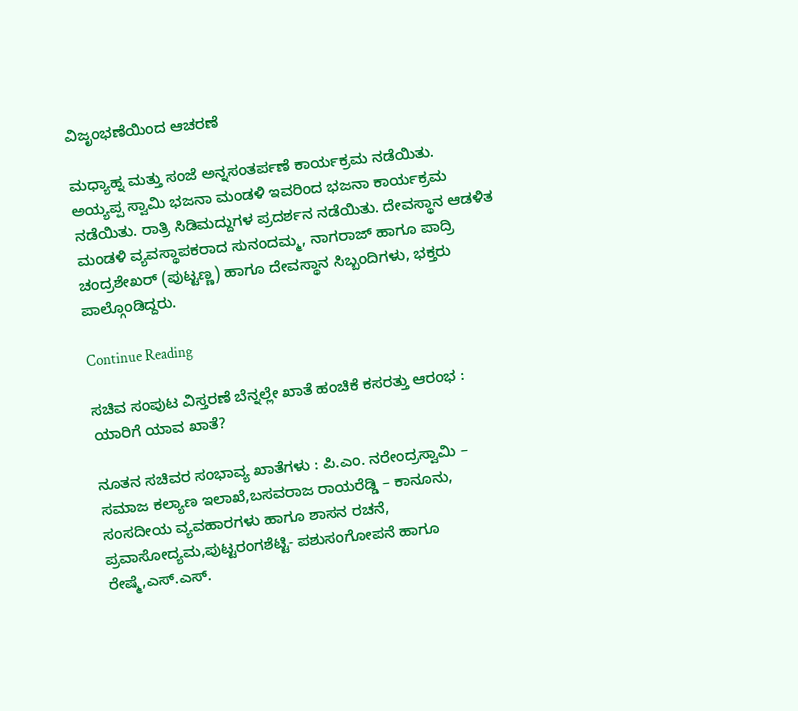ವಿಜೃಂಭಣೆಯಿಂದ ಆಚರಣೆ

ಮಧ್ಯಾಹ್ನ ಮತ್ತು ಸಂಜೆ ಅನ್ನಸಂತರ್ಪಣೆ ಕಾರ್ಯಕ್ರಮ ನಡೆಯಿತು. ಅಯ್ಯಪ್ಪ ಸ್ವಾಮಿ ಭಜನಾ ಮಂಡಳಿ ಇವರಿಂದ ಭಜನಾ ಕಾರ್ಯಕ್ರಮ ನಡೆಯಿತು. ರಾತ್ರಿ ಸಿಡಿಮದ್ದುಗಳ ಪ್ರದರ್ಶನ ನಡೆಯಿತು. ದೇವಸ್ಥಾನ ಆಡಳಿತ ಮಂಡಳಿ ವ್ಯವಸ್ಥಾಪಕರಾದ ಸುನಂದಮ್ಮ, ನಾಗರಾಜ್ ಹಾಗೂ ಪಾದ್ರಿ ಚಂದ್ರಶೇಖರ್ (ಪುಟ್ಟಣ್ಣ) ಹಾಗೂ ದೇವಸ್ಥಾನ ಸಿಬ್ಬಂದಿಗಳು, ಭಕ್ತರು ಪಾಲ್ಗೊಂಡಿದ್ದರು.

Continue Reading

ಸಚಿವ ಸಂಪುಟ ವಿಸ್ತರಣೆ ಬೆನ್ನಲ್ಲೇ ಖಾತೆ ಹಂಚಿಕೆ ಕಸರತ್ತು ಆರಂಭ : ಯಾರಿಗೆ ಯಾವ ಖಾತೆ?

ನೂತನ ಸಚಿವರ ಸಂಭಾವ್ಯ ಖಾತೆಗಳು : ಪಿ.ಎಂ. ನರೇಂದ್ರಸ್ವಾಮಿ – ಸಮಾಜ ಕಲ್ಯಾಣ ಇಲಾಖೆ,ಬಸವರಾಜ ರಾಯರೆಡ್ಡಿ – ಕಾನೂನು, ಸಂಸದೀಯ ವ್ಯವಹಾರಗಳು ಹಾಗೂ ಶಾಸನ ರಚನೆ, ಪ್ರವಾಸೋದ್ಯಮ,ಪುಟ್ಟರಂಗಶೆಟ್ಟಿ- ಪಶುಸಂಗೋಪನೆ ಹಾಗೂ ರೇಷ್ಮೆ,ಎಸ್.ಎಸ್.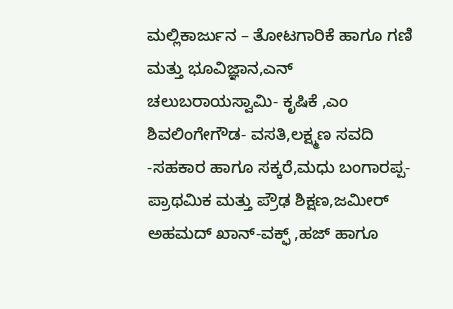ಮಲ್ಲಿಕಾರ್ಜುನ – ತೋಟಗಾರಿಕೆ ಹಾಗೂ ಗಣಿ ಮತ್ತು ಭೂವಿಜ್ಞಾನ,ಎನ್ ಚಲುಬರಾಯಸ್ವಾಮಿ- ಕೃಷಿಕೆ ,ಎಂ ಶಿವಲಿಂಗೇಗೌಡ- ವಸತಿ,ಲಕ್ಷ್ಮಣ ಸವದಿ -ಸಹಕಾರ ಹಾಗೂ ಸಕ್ಕರೆ,ಮಧು ಬಂಗಾರಪ್ಪ-ಪ್ರಾಥಮಿಕ ಮತ್ತು ಪ್ರೌಢ ಶಿಕ್ಷಣ,ಜಮೀರ್ ಅಹಮದ್ ಖಾನ್-ವಕ್ಫ್ ,ಹಜ್ ಹಾಗೂ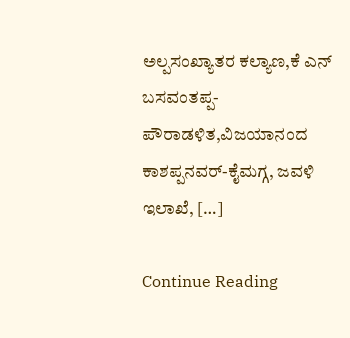ಅಲ್ಪಸಂಖ್ಯಾತರ ಕಲ್ಯಾಣ,ಕೆ ಎನ್ ಬಸವಂತಪ್ಪ- ಪೌರಾಡಳಿತ,ವಿಜಯಾನಂದ ಕಾಶಪ್ಪನವರ್-ಕೈಮಗ್ಗ, ಜವಳಿ ಇಲಾಖೆ, […]

Continue Reading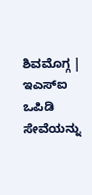ಶಿವಮೊಗ್ಗ | ಇಎಸ್‌ಐ ಒಪಿಡಿ ಸೇವೆಯನ್ನು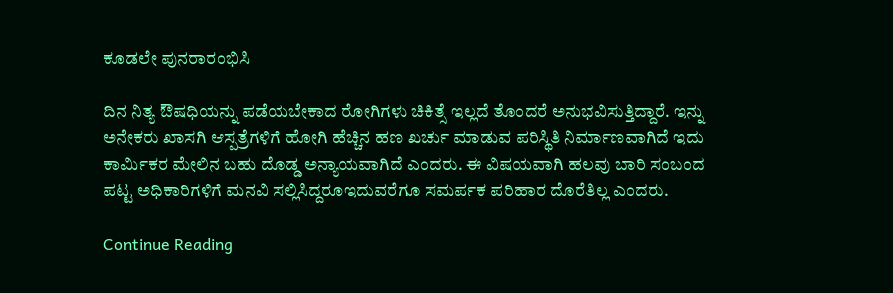ಕೂಡಲೇ ಪುನರಾರಂಭಿಸಿ

ದಿನ ನಿತ್ಯ ಔಷಧಿಯನ್ನು ಪಡೆಯಬೇಕಾದ ರೋಗಿಗಳು ಚಿಕಿತ್ಸೆ ಇಲ್ಲದೆ ತೊಂದರೆ ಅನುಭವಿಸುತ್ತಿದ್ದಾರೆ. ಇನ್ನು ಅನೇಕರು ಖಾಸಗಿ ಆಸ್ಪತ್ರೆಗಳಿಗೆ ಹೋಗಿ ಹೆಚ್ಚಿನ ಹಣ ಖರ್ಚು ಮಾಡುವ ಪರಿಸ್ಥಿತಿ ನಿರ್ಮಾಣವಾಗಿದೆ ಇದು ಕಾರ್ಮಿಕರ ಮೇಲಿನ ಬಹು ದೊಡ್ಡ ಅನ್ಯಾಯವಾಗಿದೆ ಎಂದರು. ಈ ವಿಷಯವಾಗಿ ಹಲವು ಬಾರಿ ಸಂಬಂದ ಪಟ್ಟ ಅಧಿಕಾರಿಗಳಿಗೆ ಮನವಿ ಸಲ್ಲಿಸಿದ್ದರೂಇದುವರೆಗೂ ಸಮರ್ಪಕ ಪರಿಹಾರ ದೊರೆತಿಲ್ಲ ಎಂದರು.

Continue Reading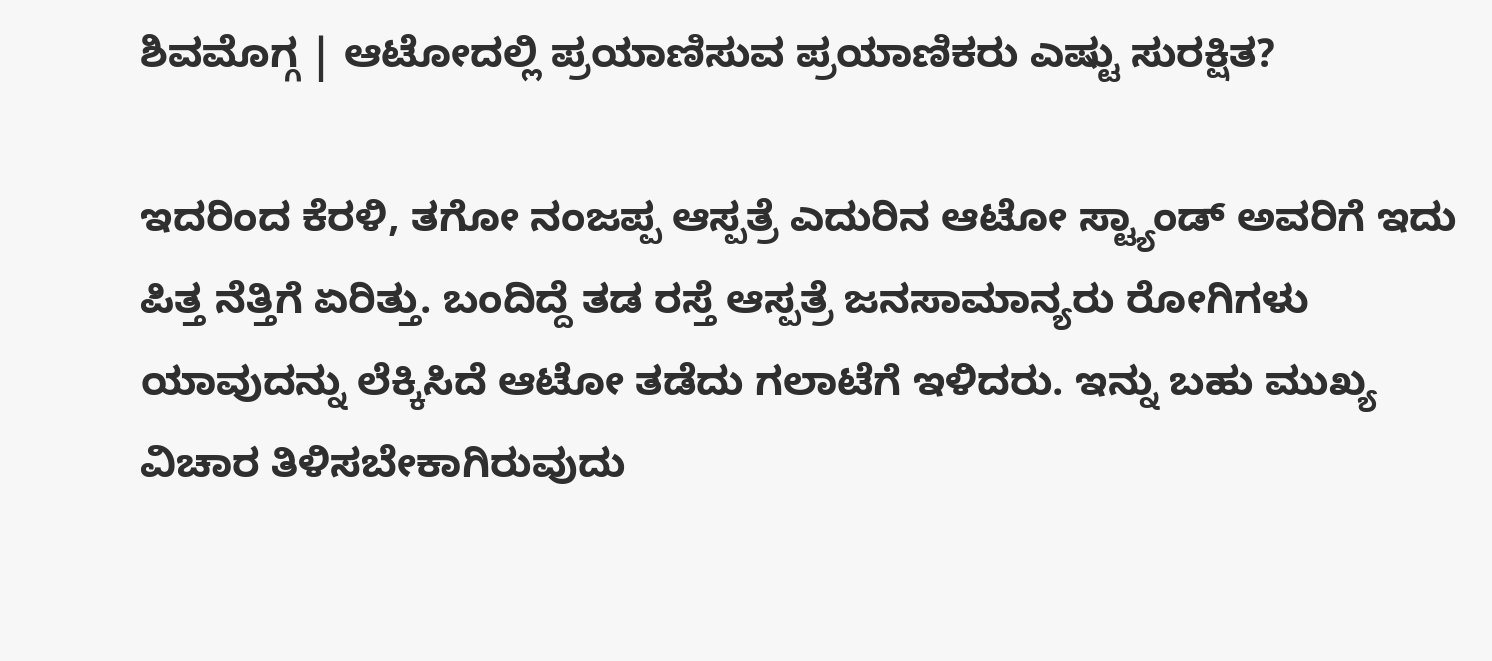ಶಿವಮೊಗ್ಗ | ಆಟೋದಲ್ಲಿ ಪ್ರಯಾಣಿಸುವ ಪ್ರಯಾಣಿಕರು ಎಷ್ಟು ಸುರಕ್ಷಿತ?

ಇದರಿಂದ ಕೆರಳಿ, ತಗೋ ನಂಜಪ್ಪ ಆಸ್ಪತ್ರೆ ಎದುರಿನ ಆಟೋ ಸ್ಟ್ಯಾಂಡ್ ಅವರಿಗೆ ಇದು ಪಿತ್ತ ನೆತ್ತಿಗೆ ಏರಿತ್ತು. ಬಂದಿದ್ದೆ ತಡ ರಸ್ತೆ ಆಸ್ಪತ್ರೆ ಜನಸಾಮಾನ್ಯರು ರೋಗಿಗಳು ಯಾವುದನ್ನು ಲೆಕ್ಕಿಸಿದೆ ಆಟೋ ತಡೆದು ಗಲಾಟೆಗೆ ಇಳಿದರು. ಇನ್ನು ಬಹು ಮುಖ್ಯ ವಿಚಾರ ತಿಳಿಸಬೇಕಾಗಿರುವುದು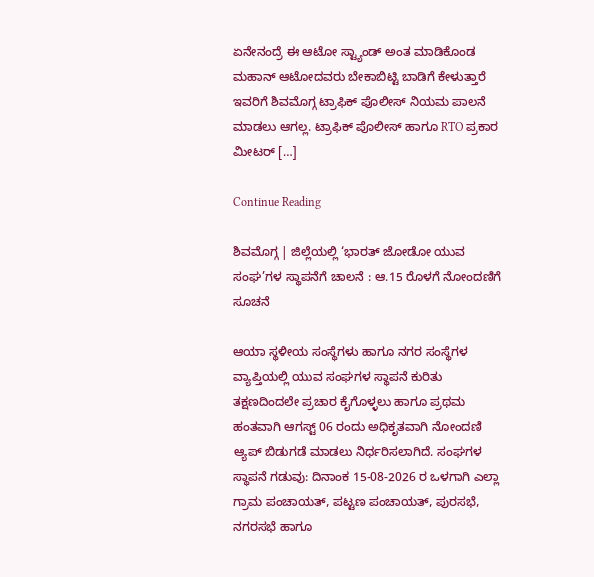ಏನೇನಂದ್ರೆ ಈ ಆಟೋ ಸ್ಟ್ಯಾಂಡ್ ಅಂತ ಮಾಡಿಕೊಂಡ ಮಹಾನ್ ಆಟೋದವರು ಬೇಕಾಬಿಟ್ಟಿ ಬಾಡಿಗೆ ಕೇಳುತ್ತಾರೆ ಇವರಿಗೆ ಶಿವಮೊಗ್ಗ ಟ್ರಾಫಿಕ್ ಪೊಲೀಸ್ ನಿಯಮ ಪಾಲನೆ ಮಾಡಲು ಆಗಲ್ಲ. ಟ್ರಾಫಿಕ್ ಪೊಲೀಸ್ ಹಾಗೂ RTO ಪ್ರಕಾರ ಮೀಟರ್ […]

Continue Reading

ಶಿವಮೊಗ್ಗ | ಜಿಲ್ಲೆಯಲ್ಲಿ ‘ಭಾರತ್ ಜೋಡೋ ಯುವ ಸಂಘ’ಗಳ ಸ್ಥಾಪನೆಗೆ ಚಾಲನೆ : ಆ.15 ರೊಳಗೆ ನೋಂದಣಿಗೆ ಸೂಚನೆ

ಆಯಾ ಸ್ಥಳೀಯ ಸಂಸ್ಥೆಗಳು ಹಾಗೂ ನಗರ ಸಂಸ್ಥೆಗಳ ವ್ಯಾಪ್ತಿಯಲ್ಲಿ ಯುವ ಸಂಘಗಳ ಸ್ಥಾಪನೆ ಕುರಿತು ತಕ್ಷಣದಿಂದಲೇ ಪ್ರಚಾರ ಕೈಗೊಳ್ಳಲು ಹಾಗೂ ಪ್ರಥಮ ಹಂತವಾಗಿ ಆಗಸ್ಟ್ 06 ರಂದು ಅಧಿಕೃತವಾಗಿ ನೋಂದಣಿ ಆ್ಯಪ್ ಬಿಡುಗಡೆ ಮಾಡಲು ನಿರ್ಧರಿಸಲಾಗಿದೆ. ಸಂಘಗಳ ಸ್ಥಾಪನೆ ಗಡುವು: ದಿನಾಂಕ 15-08-2026 ರ ಒಳಗಾಗಿ ಎಲ್ಲಾ ಗ್ರಾಮ ಪಂಚಾಯತ್, ಪಟ್ಟಣ ಪಂಚಾಯತ್, ಪುರಸಭೆ, ನಗರಸಭೆ ಹಾಗೂ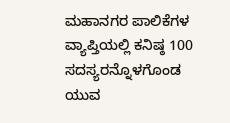ಮಹಾನಗರ ಪಾಲಿಕೆಗಳ ವ್ಯಾಪ್ತಿಯಲ್ಲಿ ಕನಿಷ್ಠ 100 ಸದಸ್ಯರನ್ನೊಳಗೊಂಡ ಯುವ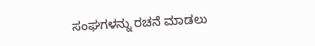ಸಂಘಗಳನ್ನು ರಚನೆ ಮಾಡಲು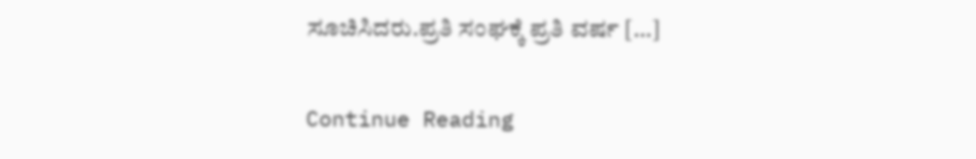ಸೂಚಿಸಿದರು.ಪ್ರತಿ ಸಂಘಕ್ಕೆ ಪ್ರತಿ ವರ್ಷ […]

Continue Reading